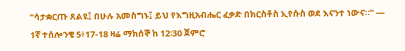“ሳታቋርጡ ጸልዩ፤ በሁሉ አመስግኑ፤ ይህ የእግዚአብሔር ፈቃድ በክርስቶስ ኢየሱስ ወደ እናንተ ነውና።” — 1ኛ ተሰሎንቄ 5፥17-18 ዛሬ ማክሰኞ ከ 12፡30 ጀምሮ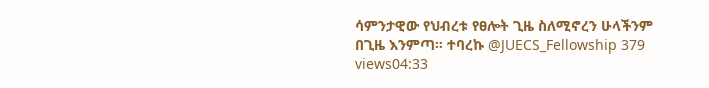ሳምንታዊው የህብረቱ የፀሎት ጊዜ ስለሚኖረን ሁላችንም በጊዜ እንምጣ። ተባረኩ @JUECS_Fellowship 379 views04:33